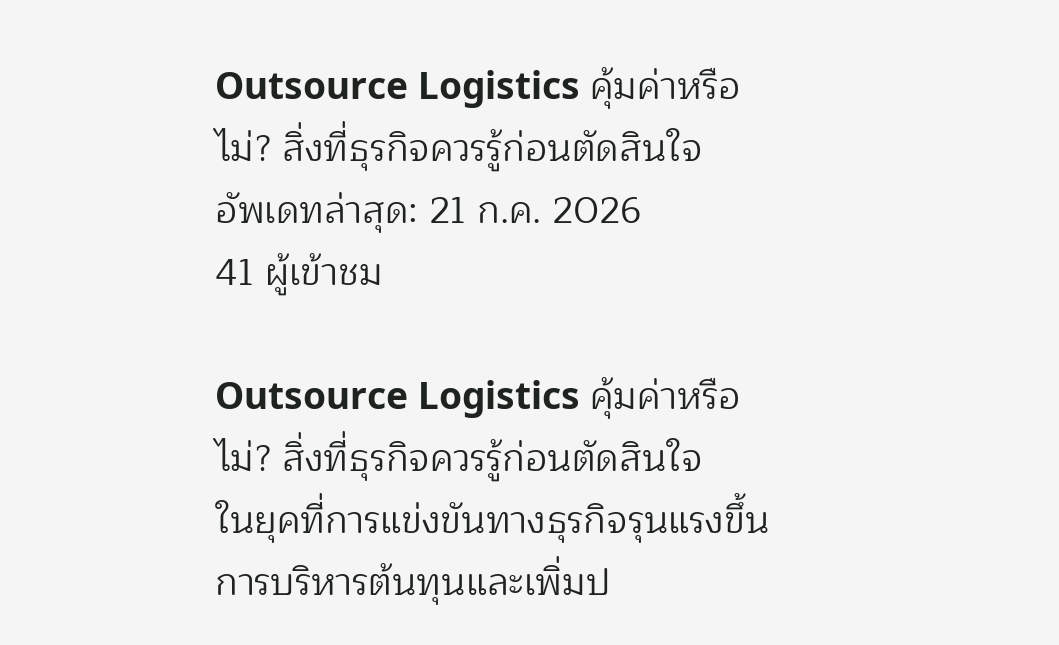Outsource Logistics คุ้มค่าหรือไม่? สิ่งที่ธุรกิจควรรู้ก่อนตัดสินใจ
อัพเดทล่าสุด: 21 ก.ค. 2026
41 ผู้เข้าชม

Outsource Logistics คุ้มค่าหรือไม่? สิ่งที่ธุรกิจควรรู้ก่อนตัดสินใจ
ในยุคที่การแข่งขันทางธุรกิจรุนแรงขึ้น การบริหารต้นทุนและเพิ่มป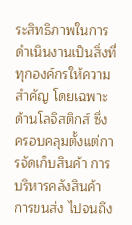ระสิทธิภาพในการดำเนินงานเป็นสิ่งที่ทุกองค์กรให้ความสำคัญ โดยเฉพาะด้านโลจิสติกส์ ซึ่งครอบคลุมตั้งแต่การจัดเก็บสินค้า การบริหารคลังสินค้า การขนส่ง ไปจนถึง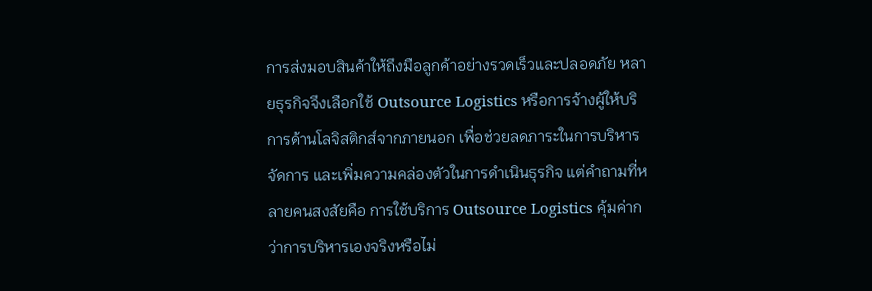การส่งมอบสินค้าให้ถึงมือลูกค้าอย่างรวดเร็วและปลอดภัย หลายธุรกิจจึงเลือกใช้ Outsource Logistics หรือการจ้างผู้ให้บริการด้านโลจิสติกส์จากภายนอก เพื่อช่วยลดภาระในการบริหารจัดการ และเพิ่มความคล่องตัวในการดำเนินธุรกิจ แต่คำถามที่หลายคนสงสัยคือ การใช้บริการ Outsource Logistics คุ้มค่ากว่าการบริหารเองจริงหรือไม่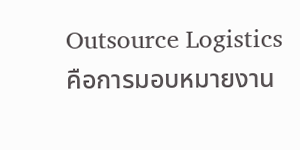Outsource Logistics คือการมอบหมายงาน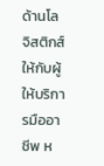ด้านโลจิสติกส์ให้กับผู้ให้บริการมืออาชีพ ห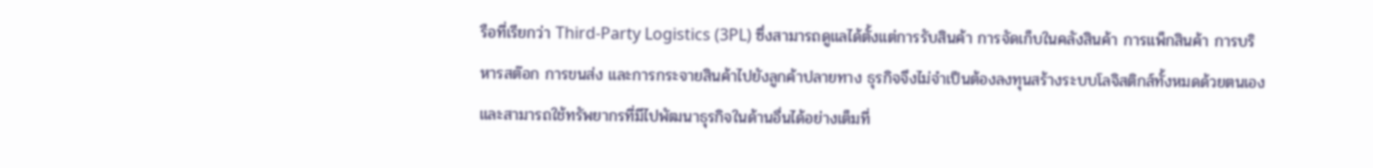รือที่เรียกว่า Third-Party Logistics (3PL) ซึ่งสามารถดูแลได้ตั้งแต่การรับสินค้า การจัดเก็บในคลังสินค้า การแพ็กสินค้า การบริหารสต๊อก การขนส่ง และการกระจายสินค้าไปยังลูกค้าปลายทาง ธุรกิจจึงไม่จำเป็นต้องลงทุนสร้างระบบโลจิสติกส์ทั้งหมดด้วยตนเอง และสามารถใช้ทรัพยากรที่มีไปพัฒนาธุรกิจในด้านอื่นได้อย่างเต็มที่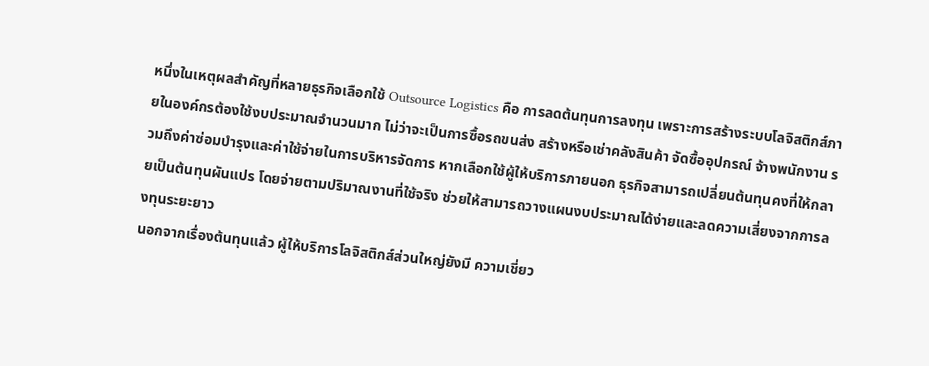หนึ่งในเหตุผลสำคัญที่หลายธุรกิจเลือกใช้ Outsource Logistics คือ การลดต้นทุนการลงทุน เพราะการสร้างระบบโลจิสติกส์ภายในองค์กรต้องใช้งบประมาณจำนวนมาก ไม่ว่าจะเป็นการซื้อรถขนส่ง สร้างหรือเช่าคลังสินค้า จัดซื้ออุปกรณ์ จ้างพนักงาน รวมถึงค่าซ่อมบำรุงและค่าใช้จ่ายในการบริหารจัดการ หากเลือกใช้ผู้ให้บริการภายนอก ธุรกิจสามารถเปลี่ยนต้นทุนคงที่ให้กลายเป็นต้นทุนผันแปร โดยจ่ายตามปริมาณงานที่ใช้จริง ช่วยให้สามารถวางแผนงบประมาณได้ง่ายและลดความเสี่ยงจากการลงทุนระยะยาว
นอกจากเรื่องต้นทุนแล้ว ผู้ให้บริการโลจิสติกส์ส่วนใหญ่ยังมี ความเชี่ยว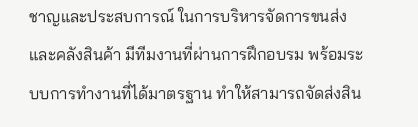ชาญและประสบการณ์ ในการบริหารจัดการขนส่งและคลังสินค้า มีทีมงานที่ผ่านการฝึกอบรม พร้อมระบบการทำงานที่ได้มาตรฐาน ทำให้สามารถจัดส่งสิน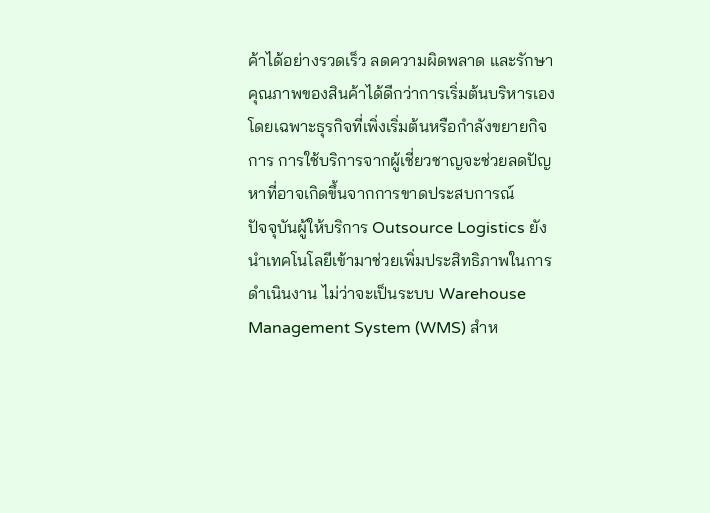ค้าได้อย่างรวดเร็ว ลดความผิดพลาด และรักษาคุณภาพของสินค้าได้ดีกว่าการเริ่มต้นบริหารเอง โดยเฉพาะธุรกิจที่เพิ่งเริ่มต้นหรือกำลังขยายกิจการ การใช้บริการจากผู้เชี่ยวชาญจะช่วยลดปัญหาที่อาจเกิดขึ้นจากการขาดประสบการณ์
ปัจจุบันผู้ให้บริการ Outsource Logistics ยังนำเทคโนโลยีเข้ามาช่วยเพิ่มประสิทธิภาพในการดำเนินงาน ไม่ว่าจะเป็นระบบ Warehouse Management System (WMS) สำห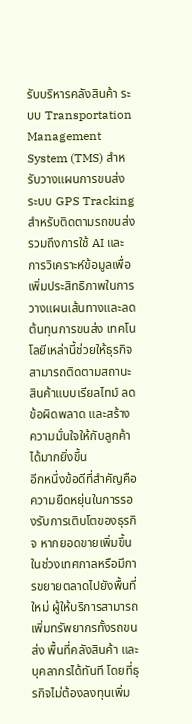รับบริหารคลังสินค้า ระบบ Transportation Management System (TMS) สำหรับวางแผนการขนส่ง ระบบ GPS Tracking สำหรับติดตามรถขนส่ง รวมถึงการใช้ AI และการวิเคราะห์ข้อมูลเพื่อเพิ่มประสิทธิภาพในการวางแผนเส้นทางและลดต้นทุนการขนส่ง เทคโนโลยีเหล่านี้ช่วยให้ธุรกิจสามารถติดตามสถานะสินค้าแบบเรียลไทม์ ลดข้อผิดพลาด และสร้างความมั่นใจให้กับลูกค้าได้มากยิ่งขึ้น
อีกหนึ่งข้อดีที่สำคัญคือ ความยืดหยุ่นในการรองรับการเติบโตของธุรกิจ หากยอดขายเพิ่มขึ้นในช่วงเทศกาลหรือมีการขยายตลาดไปยังพื้นที่ใหม่ ผู้ให้บริการสามารถเพิ่มทรัพยากรทั้งรถขนส่ง พื้นที่คลังสินค้า และบุคลากรได้ทันที โดยที่ธุรกิจไม่ต้องลงทุนเพิ่ม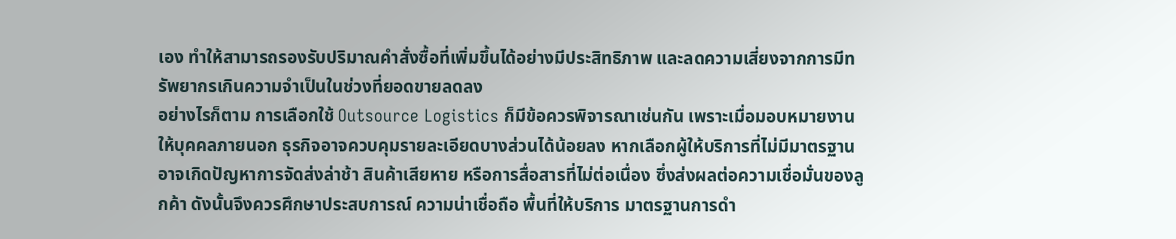เอง ทำให้สามารถรองรับปริมาณคำสั่งซื้อที่เพิ่มขึ้นได้อย่างมีประสิทธิภาพ และลดความเสี่ยงจากการมีทรัพยากรเกินความจำเป็นในช่วงที่ยอดขายลดลง
อย่างไรก็ตาม การเลือกใช้ Outsource Logistics ก็มีข้อควรพิจารณาเช่นกัน เพราะเมื่อมอบหมายงานให้บุคคลภายนอก ธุรกิจอาจควบคุมรายละเอียดบางส่วนได้น้อยลง หากเลือกผู้ให้บริการที่ไม่มีมาตรฐาน อาจเกิดปัญหาการจัดส่งล่าช้า สินค้าเสียหาย หรือการสื่อสารที่ไม่ต่อเนื่อง ซึ่งส่งผลต่อความเชื่อมั่นของลูกค้า ดังนั้นจึงควรศึกษาประสบการณ์ ความน่าเชื่อถือ พื้นที่ให้บริการ มาตรฐานการดำ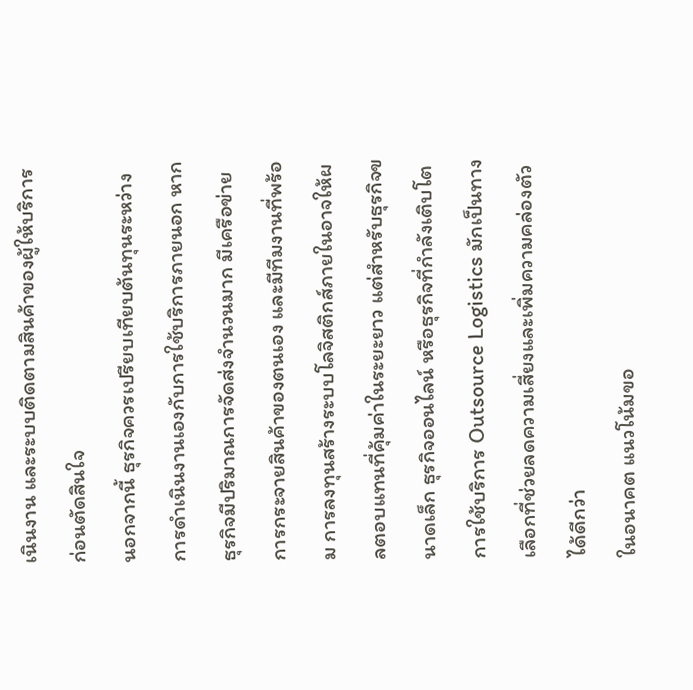เนินงาน และระบบติดตามสินค้าของผู้ให้บริการก่อนตัดสินใจ
นอกจากนี้ ธุรกิจควรเปรียบเทียบต้นทุนระหว่างการดำเนินงานเองกับการใช้บริการภายนอก หากธุรกิจมีปริมาณการจัดส่งจำนวนมาก มีเครือข่ายการกระจายสินค้าของตนเอง และมีทีมงานที่พร้อม การลงทุนสร้างระบบโลจิสติกส์ภายในอาจให้ผลตอบแทนที่คุ้มค่าในระยะยาว แต่สำหรับธุรกิจขนาดเล็ก ธุรกิจออนไลน์ หรือธุรกิจที่กำลังเติบโต การใช้บริการ Outsource Logistics มักเป็นทางเลือกที่ช่วยลดความเสี่ยงและเพิ่มความคล่องตัวได้ดีกว่า
ในอนาคต แนวโน้มขอ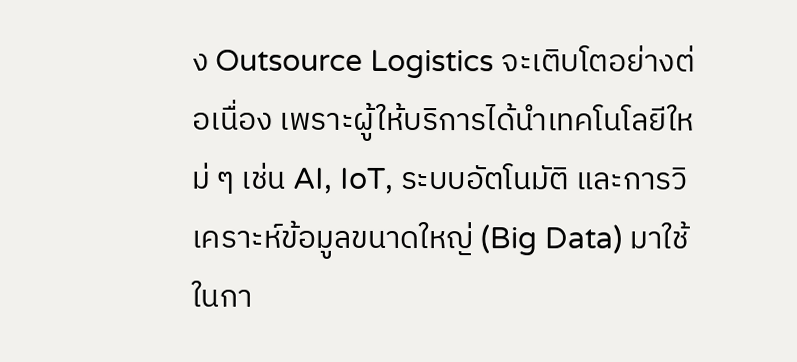ง Outsource Logistics จะเติบโตอย่างต่อเนื่อง เพราะผู้ให้บริการได้นำเทคโนโลยีใหม่ ๆ เช่น AI, IoT, ระบบอัตโนมัติ และการวิเคราะห์ข้อมูลขนาดใหญ่ (Big Data) มาใช้ในกา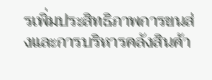รเพิ่มประสิทธิภาพการขนส่งและการบริหารคลังสินค้า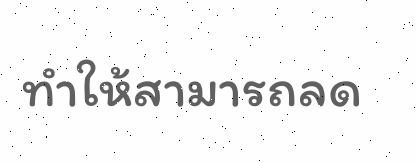ทำให้สามารถลด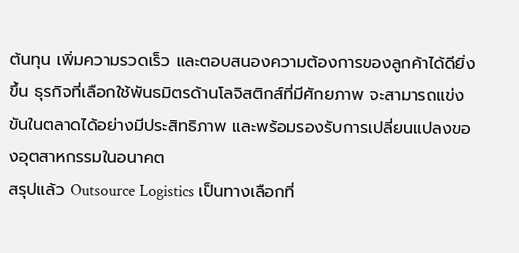ต้นทุน เพิ่มความรวดเร็ว และตอบสนองความต้องการของลูกค้าได้ดียิ่งขึ้น ธุรกิจที่เลือกใช้พันธมิตรด้านโลจิสติกส์ที่มีศักยภาพ จะสามารถแข่งขันในตลาดได้อย่างมีประสิทธิภาพ และพร้อมรองรับการเปลี่ยนแปลงของอุตสาหกรรมในอนาคต
สรุปแล้ว Outsource Logistics เป็นทางเลือกที่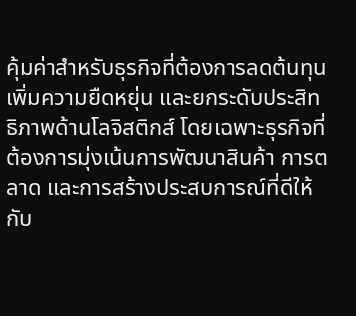คุ้มค่าสำหรับธุรกิจที่ต้องการลดต้นทุน เพิ่มความยืดหยุ่น และยกระดับประสิทธิภาพด้านโลจิสติกส์ โดยเฉพาะธุรกิจที่ต้องการมุ่งเน้นการพัฒนาสินค้า การตลาด และการสร้างประสบการณ์ที่ดีให้กับ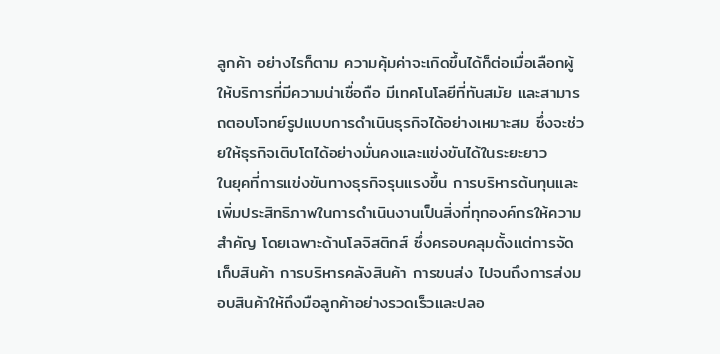ลูกค้า อย่างไรก็ตาม ความคุ้มค่าจะเกิดขึ้นได้ก็ต่อเมื่อเลือกผู้ให้บริการที่มีความน่าเชื่อถือ มีเทคโนโลยีที่ทันสมัย และสามารถตอบโจทย์รูปแบบการดำเนินธุรกิจได้อย่างเหมาะสม ซึ่งจะช่วยให้ธุรกิจเติบโตได้อย่างมั่นคงและแข่งขันได้ในระยะยาว
ในยุคที่การแข่งขันทางธุรกิจรุนแรงขึ้น การบริหารต้นทุนและเพิ่มประสิทธิภาพในการดำเนินงานเป็นสิ่งที่ทุกองค์กรให้ความสำคัญ โดยเฉพาะด้านโลจิสติกส์ ซึ่งครอบคลุมตั้งแต่การจัดเก็บสินค้า การบริหารคลังสินค้า การขนส่ง ไปจนถึงการส่งมอบสินค้าให้ถึงมือลูกค้าอย่างรวดเร็วและปลอ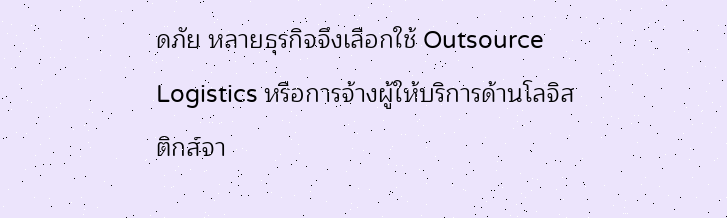ดภัย หลายธุรกิจจึงเลือกใช้ Outsource Logistics หรือการจ้างผู้ให้บริการด้านโลจิสติกส์จา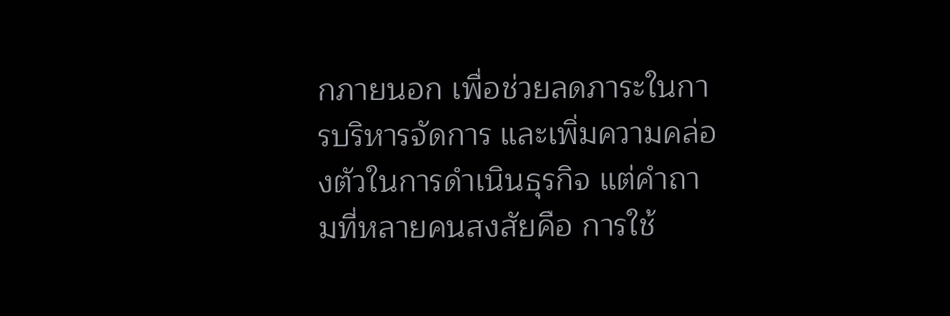กภายนอก เพื่อช่วยลดภาระในการบริหารจัดการ และเพิ่มความคล่องตัวในการดำเนินธุรกิจ แต่คำถามที่หลายคนสงสัยคือ การใช้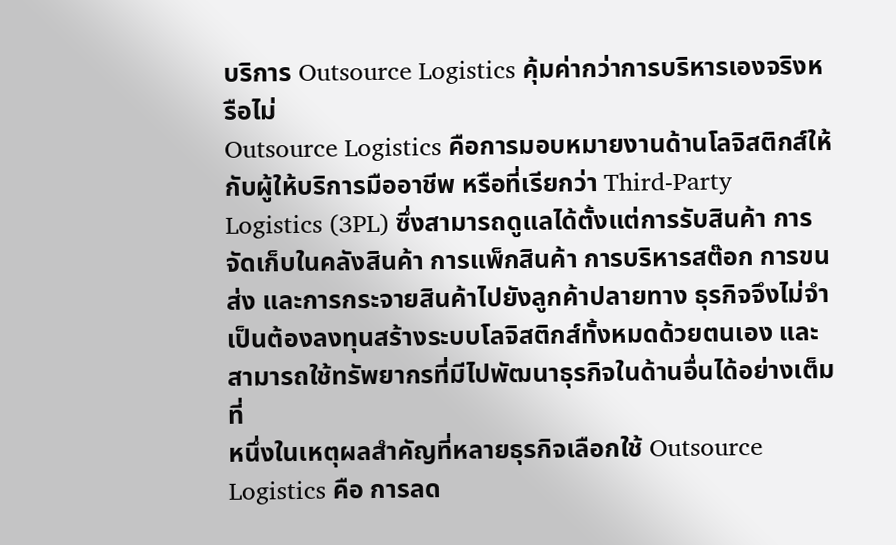บริการ Outsource Logistics คุ้มค่ากว่าการบริหารเองจริงหรือไม่
Outsource Logistics คือการมอบหมายงานด้านโลจิสติกส์ให้กับผู้ให้บริการมืออาชีพ หรือที่เรียกว่า Third-Party Logistics (3PL) ซึ่งสามารถดูแลได้ตั้งแต่การรับสินค้า การจัดเก็บในคลังสินค้า การแพ็กสินค้า การบริหารสต๊อก การขนส่ง และการกระจายสินค้าไปยังลูกค้าปลายทาง ธุรกิจจึงไม่จำเป็นต้องลงทุนสร้างระบบโลจิสติกส์ทั้งหมดด้วยตนเอง และสามารถใช้ทรัพยากรที่มีไปพัฒนาธุรกิจในด้านอื่นได้อย่างเต็มที่
หนึ่งในเหตุผลสำคัญที่หลายธุรกิจเลือกใช้ Outsource Logistics คือ การลด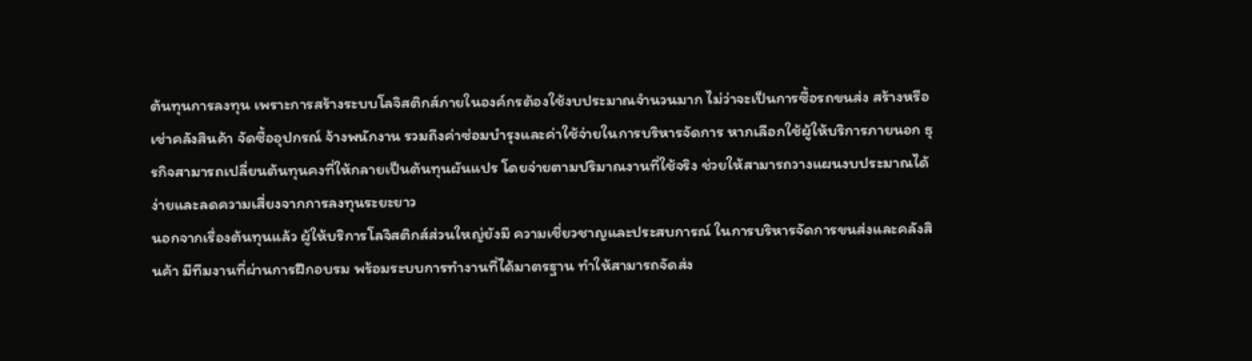ต้นทุนการลงทุน เพราะการสร้างระบบโลจิสติกส์ภายในองค์กรต้องใช้งบประมาณจำนวนมาก ไม่ว่าจะเป็นการซื้อรถขนส่ง สร้างหรือเช่าคลังสินค้า จัดซื้ออุปกรณ์ จ้างพนักงาน รวมถึงค่าซ่อมบำรุงและค่าใช้จ่ายในการบริหารจัดการ หากเลือกใช้ผู้ให้บริการภายนอก ธุรกิจสามารถเปลี่ยนต้นทุนคงที่ให้กลายเป็นต้นทุนผันแปร โดยจ่ายตามปริมาณงานที่ใช้จริง ช่วยให้สามารถวางแผนงบประมาณได้ง่ายและลดความเสี่ยงจากการลงทุนระยะยาว
นอกจากเรื่องต้นทุนแล้ว ผู้ให้บริการโลจิสติกส์ส่วนใหญ่ยังมี ความเชี่ยวชาญและประสบการณ์ ในการบริหารจัดการขนส่งและคลังสินค้า มีทีมงานที่ผ่านการฝึกอบรม พร้อมระบบการทำงานที่ได้มาตรฐาน ทำให้สามารถจัดส่ง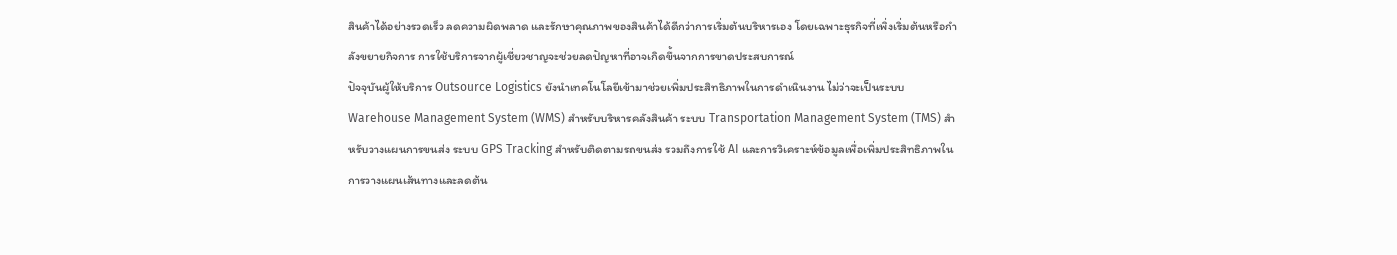สินค้าได้อย่างรวดเร็ว ลดความผิดพลาด และรักษาคุณภาพของสินค้าได้ดีกว่าการเริ่มต้นบริหารเอง โดยเฉพาะธุรกิจที่เพิ่งเริ่มต้นหรือกำลังขยายกิจการ การใช้บริการจากผู้เชี่ยวชาญจะช่วยลดปัญหาที่อาจเกิดขึ้นจากการขาดประสบการณ์
ปัจจุบันผู้ให้บริการ Outsource Logistics ยังนำเทคโนโลยีเข้ามาช่วยเพิ่มประสิทธิภาพในการดำเนินงาน ไม่ว่าจะเป็นระบบ Warehouse Management System (WMS) สำหรับบริหารคลังสินค้า ระบบ Transportation Management System (TMS) สำหรับวางแผนการขนส่ง ระบบ GPS Tracking สำหรับติดตามรถขนส่ง รวมถึงการใช้ AI และการวิเคราะห์ข้อมูลเพื่อเพิ่มประสิทธิภาพในการวางแผนเส้นทางและลดต้น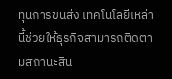ทุนการขนส่ง เทคโนโลยีเหล่านี้ช่วยให้ธุรกิจสามารถติดตามสถานะสิน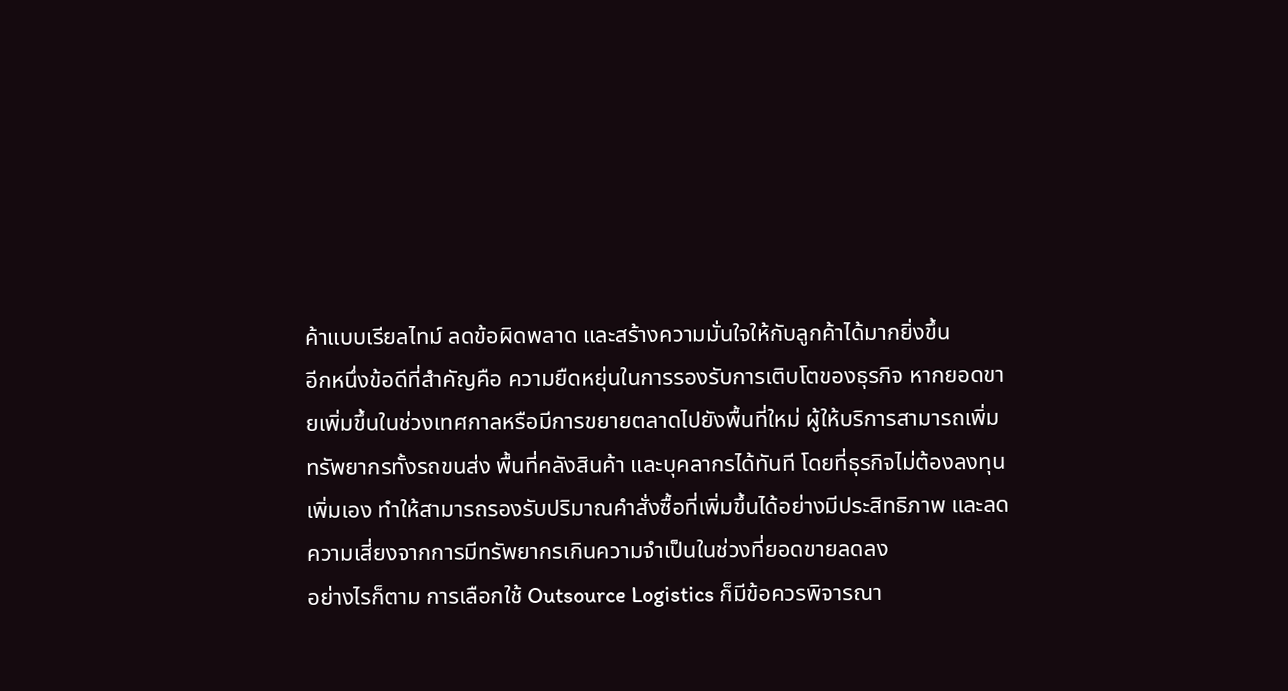ค้าแบบเรียลไทม์ ลดข้อผิดพลาด และสร้างความมั่นใจให้กับลูกค้าได้มากยิ่งขึ้น
อีกหนึ่งข้อดีที่สำคัญคือ ความยืดหยุ่นในการรองรับการเติบโตของธุรกิจ หากยอดขายเพิ่มขึ้นในช่วงเทศกาลหรือมีการขยายตลาดไปยังพื้นที่ใหม่ ผู้ให้บริการสามารถเพิ่มทรัพยากรทั้งรถขนส่ง พื้นที่คลังสินค้า และบุคลากรได้ทันที โดยที่ธุรกิจไม่ต้องลงทุนเพิ่มเอง ทำให้สามารถรองรับปริมาณคำสั่งซื้อที่เพิ่มขึ้นได้อย่างมีประสิทธิภาพ และลดความเสี่ยงจากการมีทรัพยากรเกินความจำเป็นในช่วงที่ยอดขายลดลง
อย่างไรก็ตาม การเลือกใช้ Outsource Logistics ก็มีข้อควรพิจารณา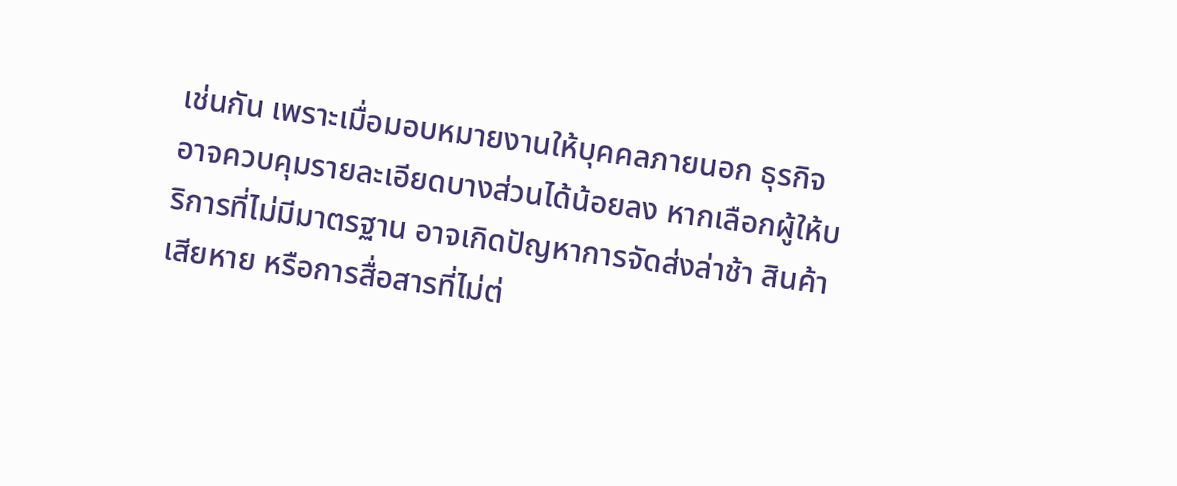เช่นกัน เพราะเมื่อมอบหมายงานให้บุคคลภายนอก ธุรกิจอาจควบคุมรายละเอียดบางส่วนได้น้อยลง หากเลือกผู้ให้บริการที่ไม่มีมาตรฐาน อาจเกิดปัญหาการจัดส่งล่าช้า สินค้าเสียหาย หรือการสื่อสารที่ไม่ต่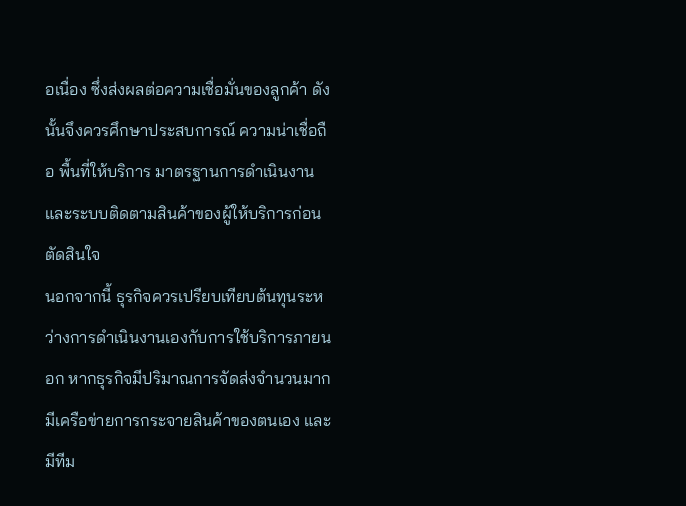อเนื่อง ซึ่งส่งผลต่อความเชื่อมั่นของลูกค้า ดังนั้นจึงควรศึกษาประสบการณ์ ความน่าเชื่อถือ พื้นที่ให้บริการ มาตรฐานการดำเนินงาน และระบบติดตามสินค้าของผู้ให้บริการก่อนตัดสินใจ
นอกจากนี้ ธุรกิจควรเปรียบเทียบต้นทุนระหว่างการดำเนินงานเองกับการใช้บริการภายนอก หากธุรกิจมีปริมาณการจัดส่งจำนวนมาก มีเครือข่ายการกระจายสินค้าของตนเอง และมีทีม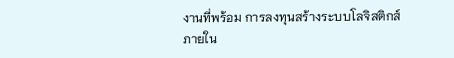งานที่พร้อม การลงทุนสร้างระบบโลจิสติกส์ภายใน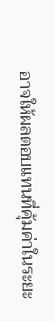อาจให้ผลตอบแทนที่คุ้มค่าในระยะ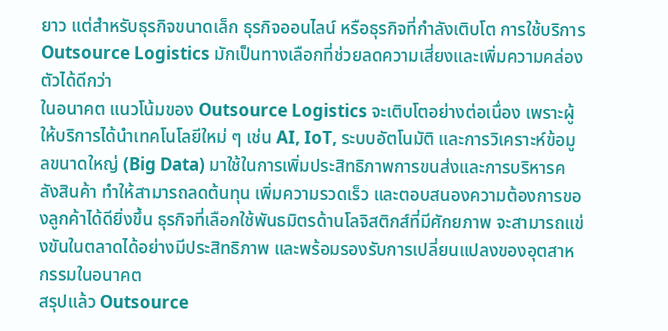ยาว แต่สำหรับธุรกิจขนาดเล็ก ธุรกิจออนไลน์ หรือธุรกิจที่กำลังเติบโต การใช้บริการ Outsource Logistics มักเป็นทางเลือกที่ช่วยลดความเสี่ยงและเพิ่มความคล่องตัวได้ดีกว่า
ในอนาคต แนวโน้มของ Outsource Logistics จะเติบโตอย่างต่อเนื่อง เพราะผู้ให้บริการได้นำเทคโนโลยีใหม่ ๆ เช่น AI, IoT, ระบบอัตโนมัติ และการวิเคราะห์ข้อมูลขนาดใหญ่ (Big Data) มาใช้ในการเพิ่มประสิทธิภาพการขนส่งและการบริหารคลังสินค้า ทำให้สามารถลดต้นทุน เพิ่มความรวดเร็ว และตอบสนองความต้องการของลูกค้าได้ดียิ่งขึ้น ธุรกิจที่เลือกใช้พันธมิตรด้านโลจิสติกส์ที่มีศักยภาพ จะสามารถแข่งขันในตลาดได้อย่างมีประสิทธิภาพ และพร้อมรองรับการเปลี่ยนแปลงของอุตสาหกรรมในอนาคต
สรุปแล้ว Outsource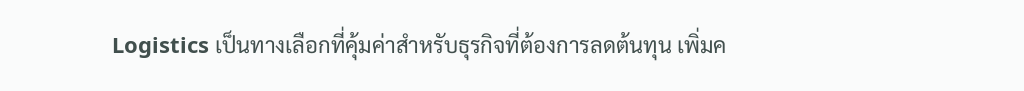Logistics เป็นทางเลือกที่คุ้มค่าสำหรับธุรกิจที่ต้องการลดต้นทุน เพิ่มค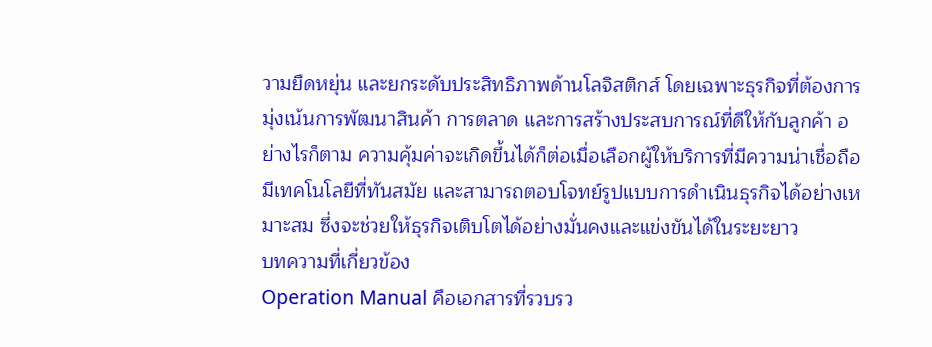วามยืดหยุ่น และยกระดับประสิทธิภาพด้านโลจิสติกส์ โดยเฉพาะธุรกิจที่ต้องการมุ่งเน้นการพัฒนาสินค้า การตลาด และการสร้างประสบการณ์ที่ดีให้กับลูกค้า อย่างไรก็ตาม ความคุ้มค่าจะเกิดขึ้นได้ก็ต่อเมื่อเลือกผู้ให้บริการที่มีความน่าเชื่อถือ มีเทคโนโลยีที่ทันสมัย และสามารถตอบโจทย์รูปแบบการดำเนินธุรกิจได้อย่างเหมาะสม ซึ่งจะช่วยให้ธุรกิจเติบโตได้อย่างมั่นคงและแข่งขันได้ในระยะยาว
บทความที่เกี่ยวข้อง
Operation Manual คือเอกสารที่รวบรว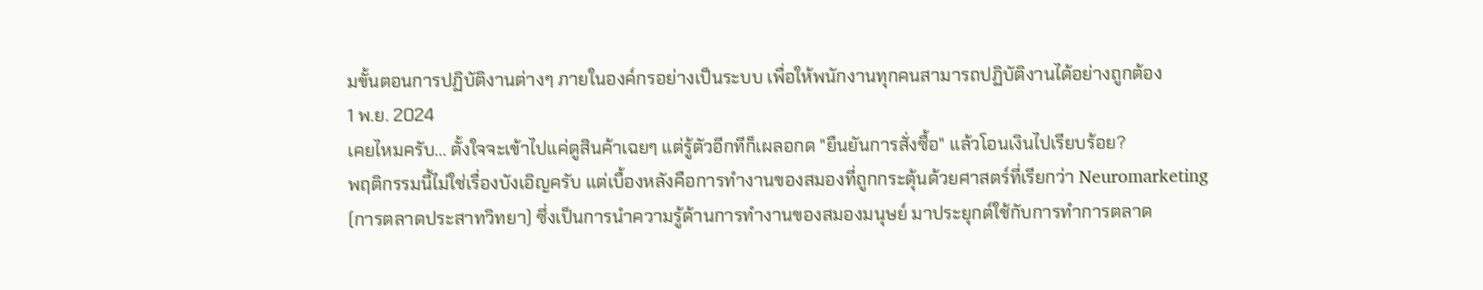มขั้นตอนการปฏิบัติงานต่างๆ ภายในองค์กรอย่างเป็นระบบ เพื่อให้พนักงานทุกคนสามารถปฏิบัติงานได้อย่างถูกต้อง
1 พ.ย. 2024
เคยไหมครับ... ตั้งใจจะเข้าไปแค่ดูสินค้าเฉยๆ แต่รู้ตัวอีกทีก็เผลอกด "ยืนยันการสั่งซื้อ" แล้วโอนเงินไปเรียบร้อย?
พฤติกรรมนี้ไม่ใช่เรื่องบังเอิญครับ แต่เบื้องหลังคือการทำงานของสมองที่ถูกกระตุ้นด้วยศาสตร์ที่เรียกว่า Neuromarketing (การตลาดประสาทวิทยา) ซึ่งเป็นการนำความรู้ด้านการทำงานของสมองมนุษย์ มาประยุกต์ใช้กับการทำการตลาด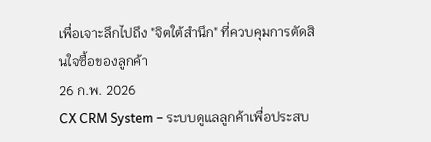เพื่อเจาะลึกไปถึง "จิตใต้สำนึก" ที่ควบคุมการตัดสินใจซื้อของลูกค้า
26 ก.พ. 2026
CX CRM System – ระบบดูแลลูกค้าเพื่อประสบ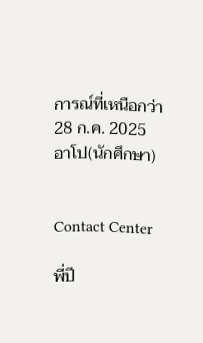การณ์ที่เหนือกว่า
28 ก.ค. 2025
อาโป(นักศึกษา)


Contact Center

พี่ปี